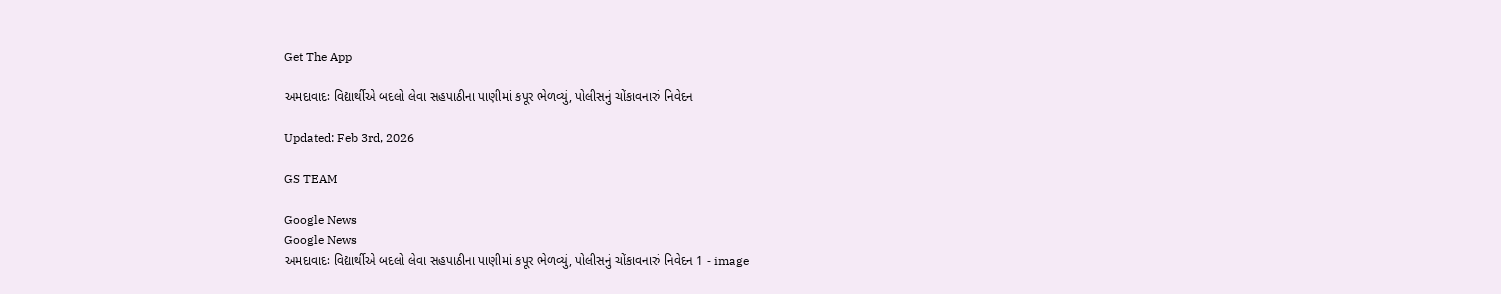Get The App

અમદાવાદઃ વિદ્યાર્થીએ બદલો લેવા સહપાઠીના પાણીમાં કપૂર ભેળવ્યું, પોલીસનું ચોંકાવનારું નિવેદન

Updated: Feb 3rd, 2026

GS TEAM

Google News
Google News
અમદાવાદઃ વિદ્યાર્થીએ બદલો લેવા સહપાઠીના પાણીમાં કપૂર ભેળવ્યું, પોલીસનું ચોંકાવનારું નિવેદન 1 - image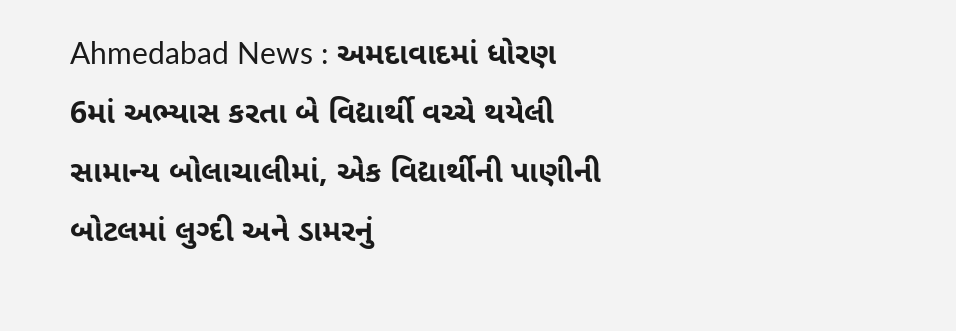Ahmedabad News : અમદાવાદમાં ધોરણ 6માં અભ્યાસ કરતા બે વિદ્યાર્થી વચ્ચે થયેલી સામાન્ય બોલાચાલીમાં, એક વિદ્યાર્થીની પાણીની બોટલમાં લુગ્દી અને ડામરનું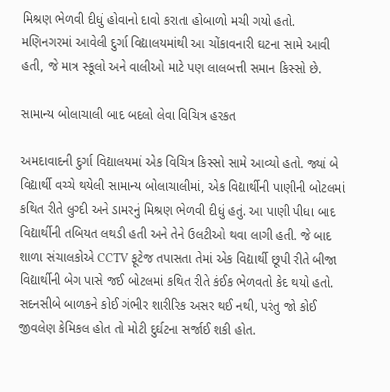મિશ્રણ ભેળવી દીધું હોવાનો દાવો કરાતા હોબાળો મચી ગયો હતો. મણિનગરમાં આવેલી દુર્ગા વિદ્યાલયમાંથી આ ચોંકાવનારી ઘટના સામે આવી હતી, જે માત્ર સ્કૂલો અને વાલીઓ માટે પણ લાલબત્તી સમાન કિસ્સો છે.

સામાન્ય બોલાચાલી બાદ બદલો લેવા વિચિત્ર હરકત

અમદાવાદની દુર્ગા વિદ્યાલયમાં એક વિચિત્ર કિસ્સો સામે આવ્યો હતો. જ્યાં બે વિદ્યાર્થી વચ્ચે થયેલી સામાન્ય બોલાચાલીમાં, એક વિદ્યાર્થીની પાણીની બોટલમાં કથિત રીતે લુગ્દી અને ડામરનું મિશ્રણ ભેળવી દીધું હતું. આ પાણી પીધા બાદ વિદ્યાર્થીની તબિયત લથડી હતી અને તેને ઉલટીઓ થવા લાગી હતી. જે બાદ શાળા સંચાલકોએ CCTV ફૂટેજ તપાસતા તેમાં એક વિદ્યાર્થી છૂપી રીતે બીજા વિદ્યાર્થીની બેગ પાસે જઈ બોટલમાં કથિત રીતે કંઈક ભેળવતો કેદ થયો હતો. સદનસીબે બાળકને કોઈ ગંભીર શારીરિક અસર થઈ નથી, પરંતુ જો કોઈ જીવલેણ કેમિકલ હોત તો મોટી દુર્ઘટના સર્જાઈ શકી હોત.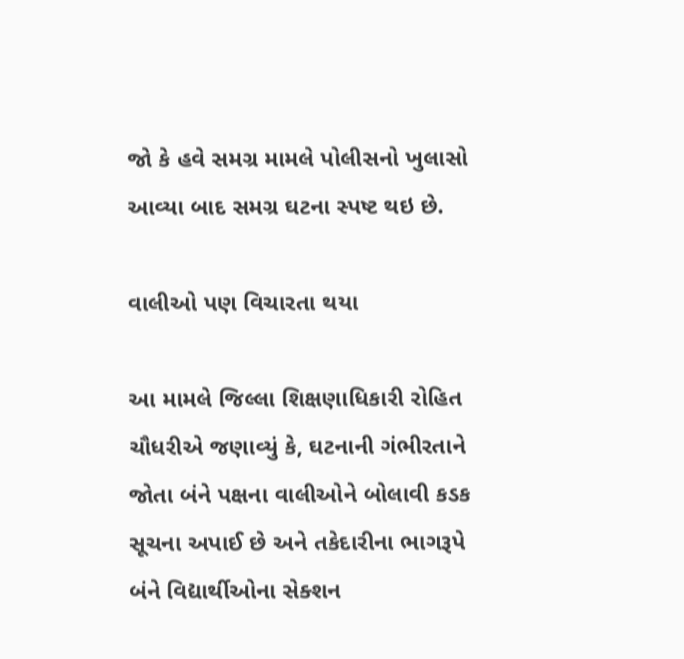જો કે હવે સમગ્ર મામલે પોલીસનો ખુલાસો આવ્યા બાદ સમગ્ર ઘટના સ્પષ્ટ થઇ છે.

વાલીઓ પણ વિચારતા થયા

આ મામલે જિલ્લા શિક્ષણાધિકારી રોહિત ચૌધરીએ જણાવ્યું કે, ઘટનાની ગંભીરતાને જોતા બંને પક્ષના વાલીઓને બોલાવી કડક સૂચના અપાઈ છે અને તકેદારીના ભાગરૂપે બંને વિદ્યાર્થીઓના સેક્શન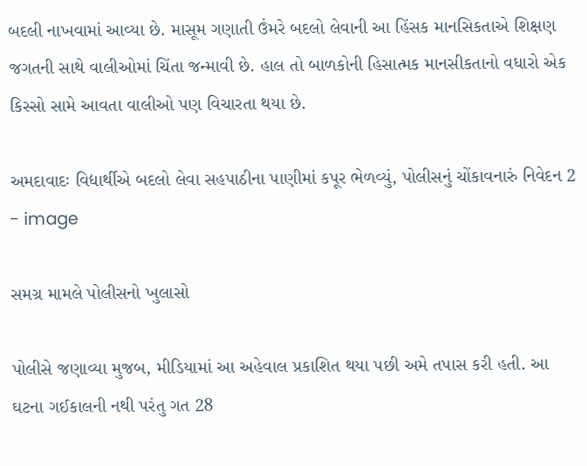બદલી નાખવામાં આવ્યા છે. માસૂમ ગણાતી ઉંમરે બદલો લેવાની આ હિંસક માનસિકતાએ શિક્ષણ જગતની સાથે વાલીઓમાં ચિંતા જન્માવી છે. હાલ તો બાળકોની હિસાત્મક માનસીકતાનો વધારો એક કિસ્સો સામે આવતા વાલીઓ પણ વિચારતા થયા છે.

અમદાવાદઃ વિદ્યાર્થીએ બદલો લેવા સહપાઠીના પાણીમાં કપૂર ભેળવ્યું, પોલીસનું ચોંકાવનારું નિવેદન 2 - image

સમગ્ર મામલે પોલીસનો ખુલાસો

પોલીસે જણાવ્યા મુજબ, મીડિયામાં આ અહેવાલ પ્રકાશિત થયા પછી અમે તપાસ કરી હતી. આ ઘટના ગઈકાલની નથી પરંતુ ગત 28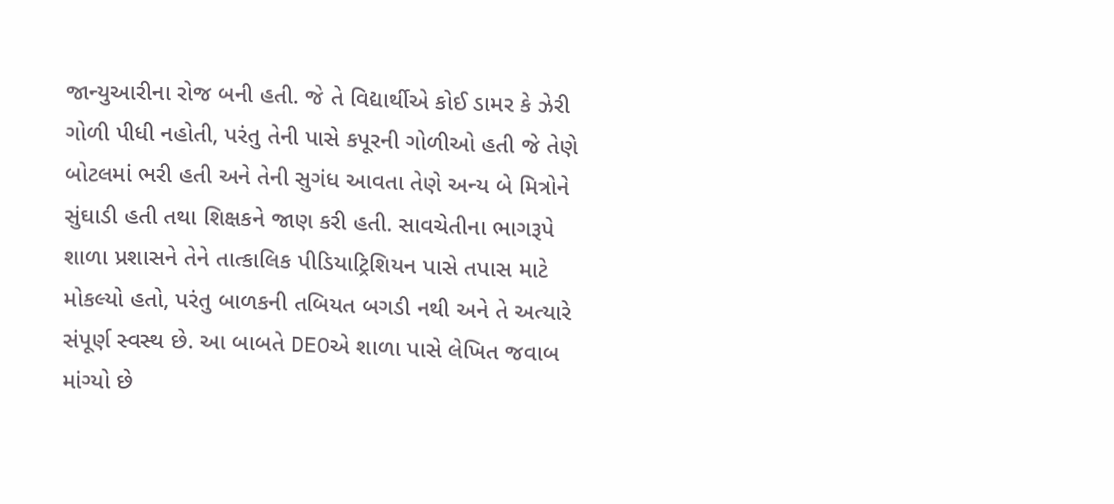જાન્યુઆરીના રોજ બની હતી. જે તે વિદ્યાર્થીએ કોઈ ડામર કે ઝેરી ગોળી પીધી નહોતી, પરંતુ તેની પાસે કપૂરની ગોળીઓ હતી જે તેણે બોટલમાં ભરી હતી અને તેની સુગંધ આવતા તેણે અન્ય બે મિત્રોને સુંઘાડી હતી તથા શિક્ષકને જાણ કરી હતી. સાવચેતીના ભાગરૂપે શાળા પ્રશાસને તેને તાત્કાલિક પીડિયાટ્રિશિયન પાસે તપાસ માટે મોકલ્યો હતો, પરંતુ બાળકની તબિયત બગડી નથી અને તે અત્યારે સંપૂર્ણ સ્વસ્થ છે. આ બાબતે DEOએ શાળા પાસે લેખિત જવાબ માંગ્યો છે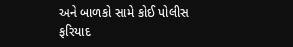અને બાળકો સામે કોઈ પોલીસ ફરિયાદ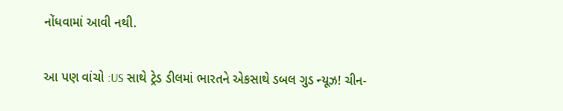નોંધવામાં આવી નથી.

આ પણ વાંચો :US સાથે ટ્રેડ ડીલમાં ભારતને એકસાથે ડબલ ગુડ ન્યૂઝ! ચીન-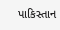પાકિસ્તાન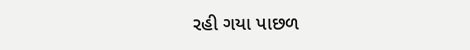રહી ગયા પાછળ